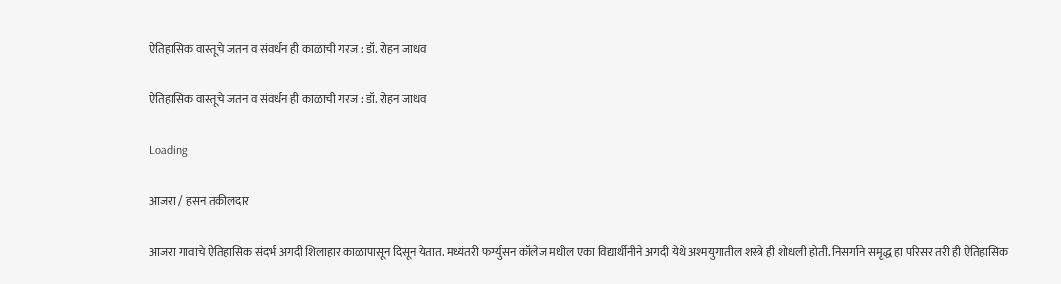ऐतिहासिक वास्तूचे जतन व संवर्धन ही काळाची गरज : डॉ. रोहन जाधव

ऐतिहासिक वास्तूचे जतन व संवर्धन ही काळाची गरज : डॉ. रोहन जाधव

Loading

आजरा / हसन तकीलदार

आजरा गावाचे ऐतिहासिक संदर्भ अगदी शिलाहार काळापासून दिसून येतात. मध्यंतरी फर्ग्युसन कॉलेज मधील एका विद्यार्थीनीने अगदी येथे अश्मयुगातील शस्त्रे ही शोधली होती. निसर्गाने समृद्ध हा परिसर तरी ही ऐतिहासिक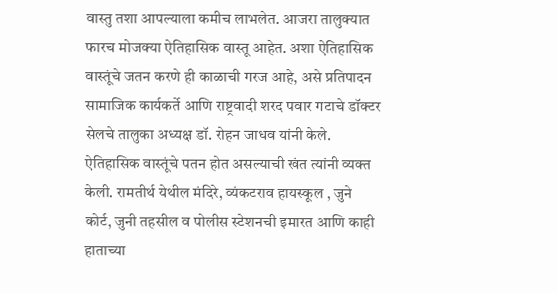वास्तु तशा आपल्याला कमीच लाभलेत. आजरा तालुक्यात फारच मोजक्या ऐतिहासिक वास्तू आहेत. अशा ऐतिहासिक वास्तूंचे जतन करणे ही काळाची गरज आहे, असे प्रतिपादन सामाजिक कार्यकर्ते आणि राष्ट्रवादी शरद पवार गटाचे डॉक्टर सेलचे तालुका अध्यक्ष डॉ. रोहन जाधव यांनी केले. ऐतिहासिक वास्तूंचे पतन होत असल्याची खंत त्यांनी व्यक्त केली. रामतीर्थ येथील मंदिरे, व्यंकटराव हायस्कूल , जुने कोर्ट, जुनी तहसील व पोलीस स्टेशनची इमारत आणि काही हाताच्या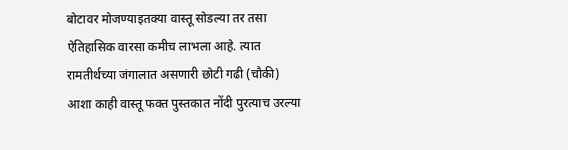बोटावर मोजण्याइतक्या वास्तू सोडल्या तर तसा ऐतिहासिक वारसा कमीच लाभला आहे. त्यात रामतीर्थच्या जंगालात असणारी छोटी गढी (चौकी) आशा काही वास्तू फक्त पुस्तकात नोंदी पुरत्याच उरल्या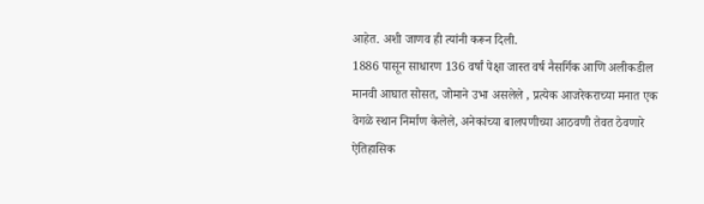आहेत. अशी जाणव ही त्यांनी करून दिली.
1886 पासून साधारण 136 वर्षां पेक्षा जास्त वर्ष नैसर्गिक आणि अलीकडील मानवी आघात सोसत, जोमाने उभा असलेले , प्रत्येक आजरेकराच्या मनात एक वेगळे स्थान निर्माण केलेले, अनेकांच्या बालपणीच्या आठवणी तेवत ठेवणारे ऐतिहासिक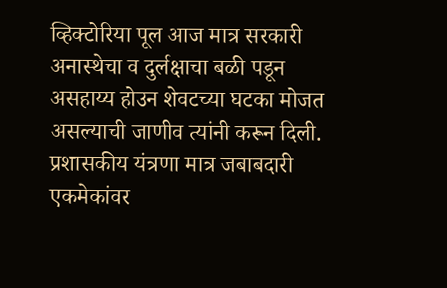व्हिक्टोरिया पूल आज मात्र सरकारी अनास्थेचा व दुर्लक्षाचा बळी पडून असहाय्य होउन शेवटच्या घटका मोजत असल्याची जाणीव त्यांनी करून दिली.
प्रशासकीय यंत्रणा मात्र जबाबदारी एकमेकांवर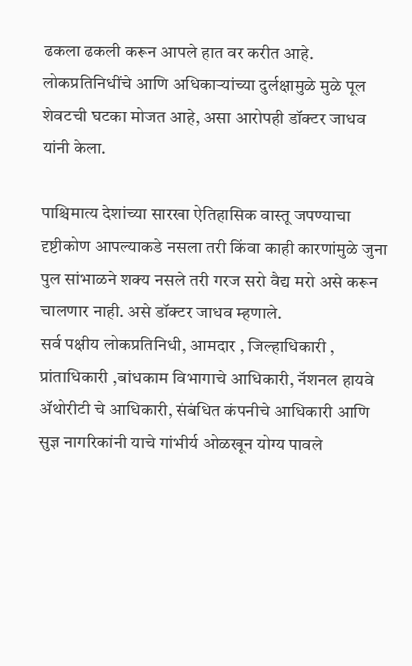ढकला ढकली करून आपले हात वर करीत आहे. लोकप्रतिनिधींचे आणि अधिकाऱ्यांच्या दुर्लक्षामुळे मुळे पूल शेवटची घटका मोजत आहे, असा आरोपही डॉक्टर जाधव यांनी केला.

पाश्चिमात्य देशांच्या सारखा ऐतिहासिक वास्तू जपण्याचा दृष्टीकोण आपल्याकडे नसला तरी किंवा काही कारणांमुळे जुना पुल सांभाळने शक्य नसले तरी गरज सरो वैद्य मरो असे करून चालणार नाही. असे डॉक्टर जाधव म्हणाले.
सर्व पक्षीय लोकप्रतिनिधी, आमदार , जिल्हाधिकारी , प्रांताधिकारी ,बांधकाम विभागाचे आधिकारी, नॅशनल हायवे ॲथोरीटी चे आधिकारी, संबंधित कंपनीचे आधिकारी आणि सुज्ञ नागरिकांनी याचे गांभीर्य ओळखून योग्य पावले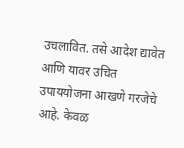उचलावित. तसे आदेश द्यावेत आणि यावर उचित उपाययोजना आखणे गरजेचे आहे. केवळ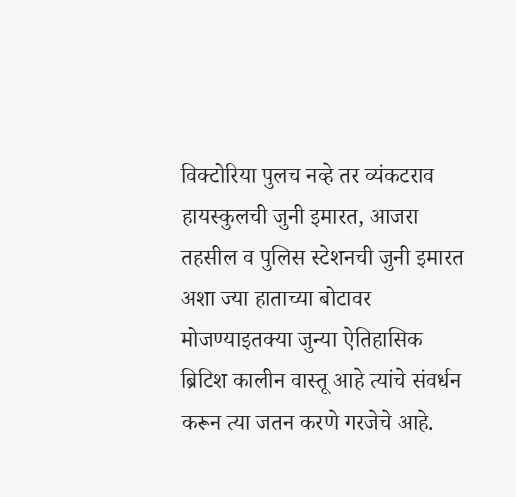विक्टोरिया पुलच नव्हे तर व्यंकटराव हायस्कुलची जुनी इमारत, आजरा तहसील व पुलिस स्टेशनची जुनी इमारत अशा ज्या हाताच्या बोटावर मोजण्याइतक्या जुन्या ऐतिहासिक ब्रिटिश कालीन वास्तू आहे त्यांचे संवर्धन करून त्या जतन करणे गरजेचे आहे.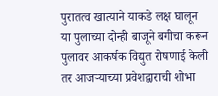पुरातत्व खात्याने याकडे लक्ष घालून या पुलाच्या दोन्ही बाजूने बगीचा करून पुलावर आकर्षक विद्युत रोषणाई केली तर आजऱ्याच्या प्रवेशद्वाराची शोभा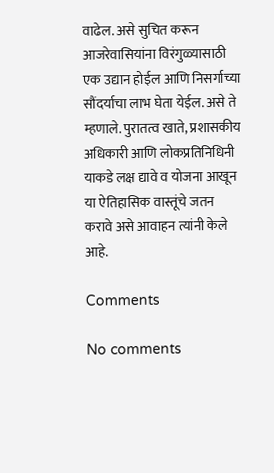वाढेल. असे सुचित करून आजरेवासियांना विरंगुळ्यासाठी एक उद्यान होईल आणि निसर्गाच्या सौंदर्याचा लाभ घेता येईल. असे ते म्हणाले. पुरातत्व खाते, प्रशासकीय अधिकारी आणि लोकप्रतिनिधिनी याकडे लक्ष द्यावे व योजना आखून या ऐतिहासिक वास्तूंचे जतन करावे असे आवाहन त्यांनी केले आहे.

Comments

No comments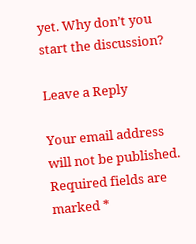yet. Why don’t you start the discussion?

Leave a Reply

Your email address will not be published. Required fields are marked *